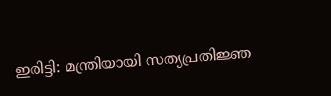ഇരിട്ടി: മന്ത്രിയായി സത്യപ്രതിജ്ഞ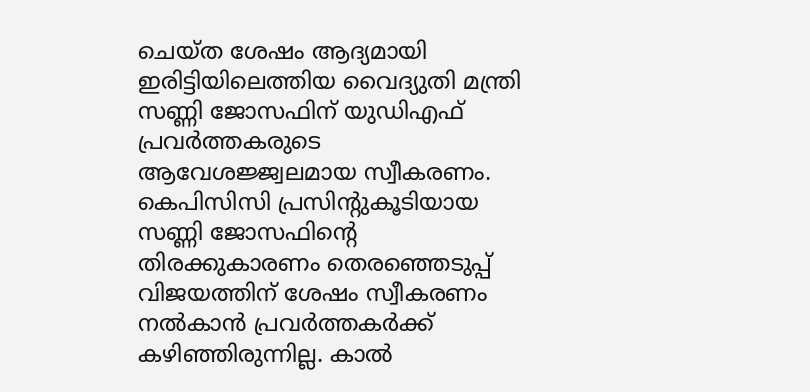ചെയ്ത ശേഷം ആദ്യമായി ഇരിട്ടിയിലെത്തിയ വൈദ്യുതി മന്ത്രി സണ്ണി ജോസഫിന് യുഡിഎഫ് പ്രവർത്തകരുടെ ആവേശജ്ജ്വലമായ സ്വീകരണം.
കെപിസിസി പ്രസിന്റുകൂടിയായ സണ്ണി ജോസഫിന്റെ തിരക്കുകാരണം തെരഞ്ഞെടുപ്പ് വിജയത്തിന് ശേഷം സ്വീകരണം നൽകാൻ പ്രവർത്തകർക്ക് കഴിഞ്ഞിരുന്നില്ല. കാൽ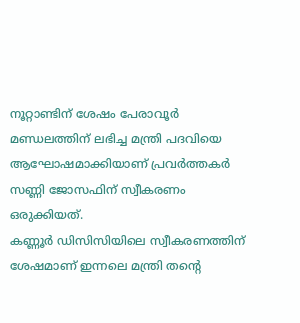നൂറ്റാണ്ടിന് ശേഷം പേരാവൂർ മണ്ഡലത്തിന് ലഭിച്ച മന്ത്രി പദവിയെ ആഘോഷമാക്കിയാണ് പ്രവർത്തകർ സണ്ണി ജോസഫിന് സ്വീകരണം ഒരുക്കിയത്.
കണ്ണൂർ ഡിസിസിയിലെ സ്വീകരണത്തിന് ശേഷമാണ് ഇന്നലെ മന്ത്രി തന്റെ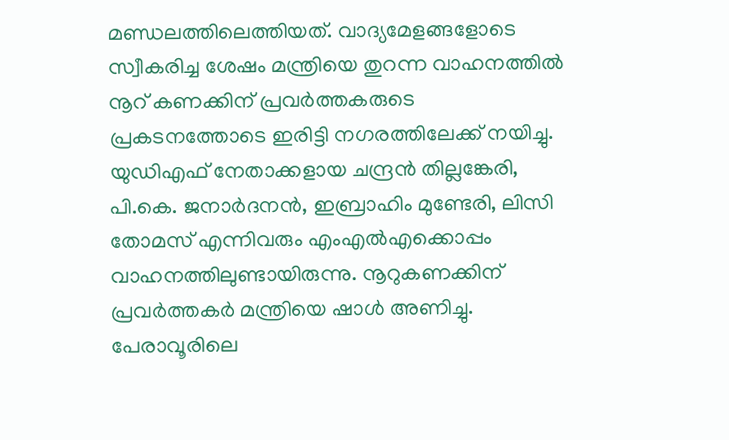മണ്ഡലത്തിലെത്തിയത്. വാദ്യമേളങ്ങളോടെ സ്വീകരിച്ച ശേഷം മന്ത്രിയെ തുറന്ന വാഹനത്തിൽ നൂറ് കണക്കിന് പ്രവർത്തകരുടെ പ്രകടനത്തോടെ ഇരിട്ടി നഗരത്തിലേക്ക് നയിച്ചു. യുഡിഎഫ് നേതാക്കളായ ചന്ദ്രൻ തില്ലങ്കേരി, പി.കെ. ജനാർദനൻ, ഇബ്രാഹിം മുണ്ടേരി, ലിസി തോമസ് എന്നിവരും എംഎൽഎക്കൊപ്പം വാഹനത്തിലുണ്ടായിരുന്നു. നൂറുകണക്കിന് പ്രവർത്തകർ മന്ത്രിയെ ഷാൾ അണിച്ചു.
പേരാവൂരിലെ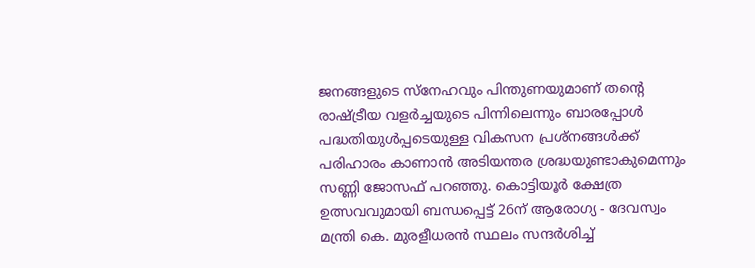ജനങ്ങളുടെ സ്നേഹവും പിന്തുണയുമാണ് തന്റെ രാഷ്ട്രീയ വളർച്ചയുടെ പിന്നിലെന്നും ബാരപ്പോൾ പദ്ധതിയുൾപ്പടെയുള്ള വികസന പ്രശ്നങ്ങൾക്ക് പരിഹാരം കാണാൻ അടിയന്തര ശ്രദ്ധയുണ്ടാകുമെന്നും സണ്ണി ജോസഫ് പറഞ്ഞു. കൊട്ടിയൂർ ക്ഷേത്ര ഉത്സവവുമായി ബന്ധപ്പെട്ട് 26ന് ആരോഗ്യ - ദേവസ്വം മന്ത്രി കെ. മുരളീധരൻ സ്ഥലം സന്ദർശിച്ച്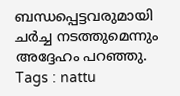ബന്ധപ്പെട്ടവരുമായി ചർച്ച നടത്തുമെന്നും അദ്ദേഹം പറഞ്ഞു.
Tags : nattu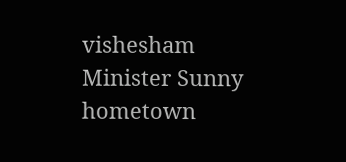vishesham Minister Sunny hometown